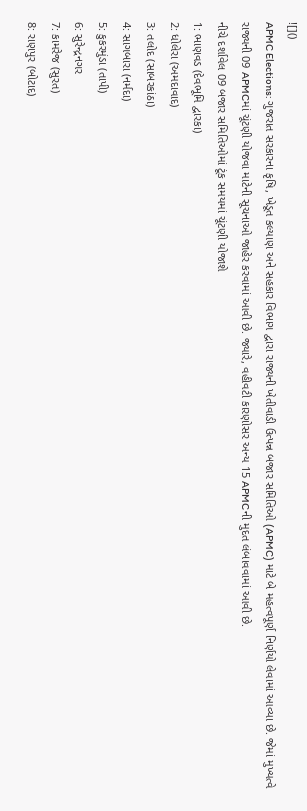![]()
APMC Elections: ગુજરાત સરકારના કૃષિ, ખેડૂત કલ્યાણ અને સહકાર વિભાગ દ્વારા રાજ્યની ખેતીવાડી ઉત્પન્ન બજાર સમિતિઓ (APMC) માટે બે મહત્વપૂર્ણ નિર્ણયો લેવામાં આવ્યા છે. જેમાં મુખ્યત્વે રાજ્યની 09 APMCમાં ચૂંટણી યોજવા માટેની સૂચનાઓ જાહેર કરવામાં આવી છે. જ્યારે, વહીવટી કારણોસર અન્ય 15 APMCની મુદત લંબાવવામાં આવી છે.
નીચે દર્શાવેલ 09 બજાર સમિતિઓમાં ટૂંક સમયમાં ચૂંટણી યોજાશે
1: ભાણવડ (દેવભૂમિ દ્વારકા)
2: ધોલેરા (અમદાવાદ)
3: તલોદ (સાબરકાંઠા)
4: સાગબારા (નર્મદા)
5: કુકરમુંડા (તાપી)
6: સુરેન્દ્રનગર
7: કામરેજ (સુરત)
8: રાણપુર (બોટાદ)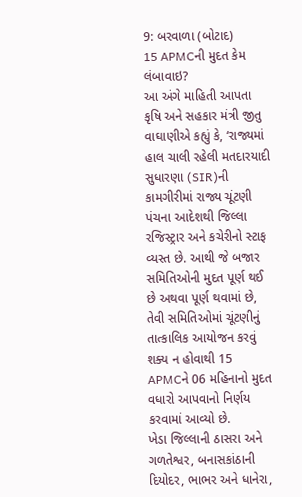9: બરવાળા (બોટાદ)
15 APMCની મુદત કેમ લંબાવાઇ?
આ અંગે માહિતી આપતા કૃષિ અને સહકાર મંત્રી જીતુ વાઘાણીએ કહ્યું કે, ‘રાજ્યમાં હાલ ચાલી રહેલી મતદારયાદી સુધારણા (SIR)ની કામગીરીમાં રાજ્ય ચૂંટણી પંચના આદેશથી જિલ્લા રજિસ્ટ્રાર અને કચેરીનો સ્ટાફ વ્યસ્ત છે. આથી જે બજાર સમિતિઓની મુદત પૂર્ણ થઈ છે અથવા પૂર્ણ થવામાં છે, તેવી સમિતિઓમાં ચૂંટણીનું તાત્કાલિક આયોજન કરવું શક્ય ન હોવાથી 15 APMCને 06 મહિનાનો મુદત વધારો આપવાનો નિર્ણય કરવામાં આવ્યો છે.
ખેડા જિલ્લાની ઠાસરા અને ગળતેશ્વર, બનાસકાંઠાની દિયોદર, ભાભર અને ધાનેરા,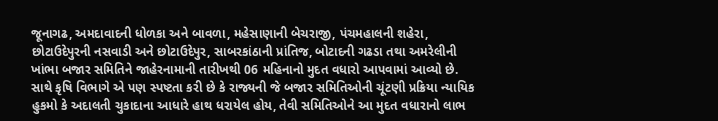જૂનાગઢ, અમદાવાદની ધોળકા અને બાવળા, મહેસાણાની બેચરાજી, પંચમહાલની શહેરા, છોટાઉદેપુરની નસવાડી અને છોટાઉદેપુર, સાબરકાંઠાની પ્રાંતિજ, બોટાદની ગઢડા તથા અમરેલીની ખાંભા બજાર સમિતિને જાહેરનામાની તારીખથી 06 મહિનાનો મુદત વધારો આપવામાં આવ્યો છે. સાથે કૃષિ વિભાગે એ પણ સ્પષ્ટતા કરી છે કે રાજ્યની જે બજાર સમિતિઓની ચૂંટણી પ્રક્રિયા ન્યાયિક હુકમો કે અદાલતી ચુકાદાના આધારે હાથ ધરાયેલ હોય, તેવી સમિતિઓને આ મુદત વધારાનો લાભ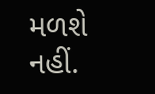મળશે નહીં.